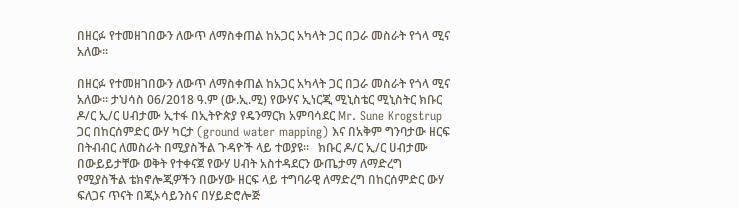በዘርፉ የተመዘገበውን ለውጥ ለማስቀጠል ከአጋር አካላት ጋር በጋራ መስራት የጎላ ሚና አለው።

በዘርፉ የተመዘገበውን ለውጥ ለማስቀጠል ከአጋር አካላት ጋር በጋራ መስራት የጎላ ሚና አለው። ታህሳስ 06/2018 ዓ.ም (ው.ኢ.ሚ) የውሃና ኢነርጂ ሚኒስቴር ሚኒስትር ክቡር ዶ/ር ኢ/ር ሀብታሙ ኢተፋ በኢትዮጵያ የዴንማርክ አምባሳደር Mr. Sune Krogstrup ጋር በከርሰምድር ውሃ ካርታ (ground water mapping) እና በአቅም ግንባታው ዘርፍ በትብብር ለመስራት በሚያስችል ጉዳዮች ላይ ተወያዩ።   ክቡር ዶ/ር ኢ/ር ሀብታሙ በውይይታቸው ወቅት የተቀናጀ የውሃ ሀብት አስተዳደርን ውጤታማ ለማድረግ የሚያስችል ቴክኖሎጂዎችን በውሃው ዘርፍ ላይ ተግባራዊ ለማድረግ በከርሰምድር ውሃ ፍለጋና ጥናት በጂኦሳይንስና በሃይድሮሎጅ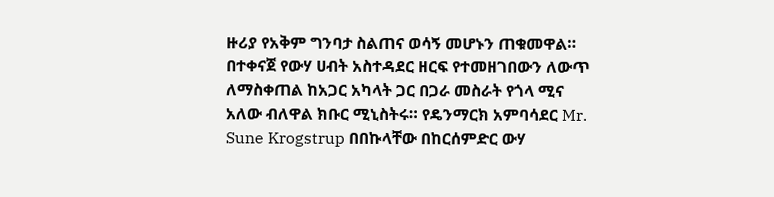ዙሪያ የአቅም ግንባታ ስልጠና ወሳኝ መሆኑን ጠቁመዋል።   በተቀናጀ የውሃ ሀብት አስተዳደር ዘርፍ የተመዘገበውን ለውጥ ለማስቀጠል ከአጋር አካላት ጋር በጋራ መስራት የጎላ ሚና አለው ብለዋል ክቡር ሚኒስትሩ። የዴንማርክ አምባሳደር Mr. Sune Krogstrup በበኩላቸው በከርሰምድር ውሃ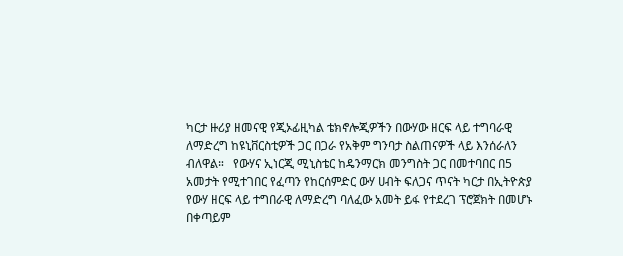ካርታ ዙሪያ ዘመናዊ የጂኦፊዚካል ቴክኖሎጂዎችን በውሃው ዘርፍ ላይ ተግባራዊ ለማድረግ ከዩኒቨርስቲዎች ጋር በጋራ የአቅም ግንባታ ስልጠናዎች ላይ እንሰራለን ብለዋል።   የውሃና ኢነርጂ ሚኒስቴር ከዴንማርክ መንግስት ጋር በመተባበር በ5 አመታት የሚተገበር የፈጣን የከርሰምድር ውሃ ሀብት ፍለጋና ጥናት ካርታ በኢትዮጵያ የውሃ ዘርፍ ላይ ተግበራዊ ለማድረግ ባለፈው አመት ይፋ የተደረገ ፕሮጀክት በመሆኑ በቀጣይም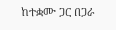ከተቋሙ ጋር በጋራ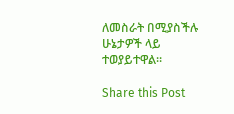ለመስራት በሚያስችሉ ሁኔታዎች ላይ ተወያይተዋል።

Share this Post